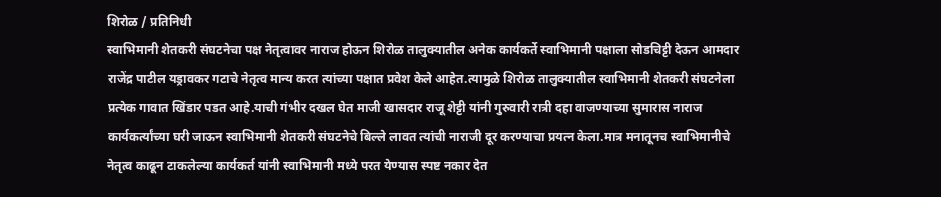शिरोळ / प्रतिनिधी
स्वाभिमानी शेतकरी संघटनेचा पक्ष नेतृत्वावर नाराज होऊन शिरोळ तालुक्यातील अनेक कार्यकर्ते स्वाभिमानी पक्षाला सोडचिट्टी देऊन आमदार राजेंद्र पाटील यड्रावकर गटाचे नेतृत्व मान्य करत त्यांच्या पक्षात प्रवेश केले आहेत.त्यामुळे शिरोळ तालुक्यातील स्वाभिमानी शेतकरी संघटनेला प्रत्येक गावात खिंडार पडत आहे.याची गंभीर दखल घेत माजी खासदार राजू शेट्टी यांनी गुरुवारी रात्री दहा वाजण्याच्या सुमारास नाराज कार्यकर्त्यांच्या घरी जाऊन स्वाभिमानी शेतकरी संघटनेचे बिल्ले लावत त्यांची नाराजी दूर करण्याचा प्रयत्न केला.मात्र मनातूनच स्वाभिमानीचे नेतृत्व काढून टाकलेल्या कार्यकर्त यांनी स्वाभिमानी मध्ये परत येण्यास स्पष्ट नकार देत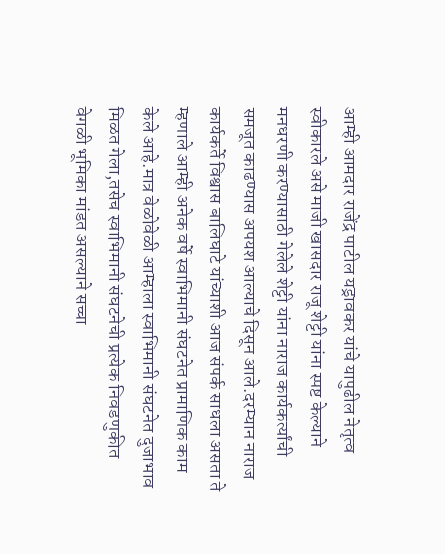आम्ही आमदार राजेंद्र पाटील यड्रावकर यांचे यापुढील नेतृत्व स्वीकारले असे माजी खासदार राजू शेट्टी यांना स्पष्ट केल्याने मनधरणी करण्यासाठी गेलेले शेट्टी यांना नाराज कार्यकर्त्यांची समजूत काढण्यास अपयश आल्याचे दिसून आले.दरम्यान नाराज कार्यकर्ते विश्वास बालिघाटे यांच्याशी आज संपर्क साधला असता ते म्हणाले आम्ही अनेक वर्षे स्वाभिमानी संघटनेत प्रामाणिक काम केले आहे.मात्र वेळोवेळी आम्हाला स्वाभिमानी संघटनेत दुजाभाव मिळत गेला,तसेच स्वाभिमानी संघटनेची प्रत्येक निवडणुकीत वेगळी भूमिका मांडत असल्याने सच्चा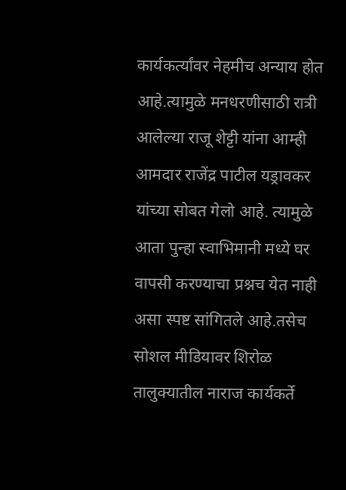कार्यकर्त्यांवर नेहमीच अन्याय होत आहे.त्यामुळे मनधरणीसाठी रात्री आलेल्या राजू शेट्टी यांना आम्ही आमदार राजेंद्र पाटील यड्रावकर यांच्या सोबत गेलो आहे. त्यामुळे आता पुन्हा स्वाभिमानी मध्ये घर वापसी करण्याचा प्रश्नच येत नाही असा स्पष्ट सांगितले आहे.तसेच सोशल मीडियावर शिरोळ तालुक्यातील नाराज कार्यकर्ते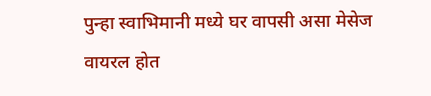पुन्हा स्वाभिमानी मध्ये घर वापसी असा मेसेज वायरल होत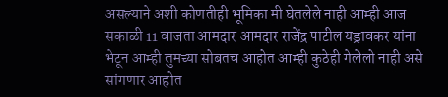असल्याने अशी कोणतीही भूमिका मी घेतलेले नाही आम्ही आज सकाळी 11 वाजता आमदार आमदार राजेंद्र पाटील यड्रावकर यांना भेटून आम्ही तुमच्या सोबतच आहोत आम्ही कुठेही गेलेलो नाही असे सांगणार आहोत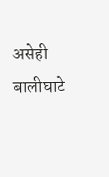असेही बालीघाटे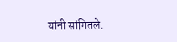यांनी सांगितले.